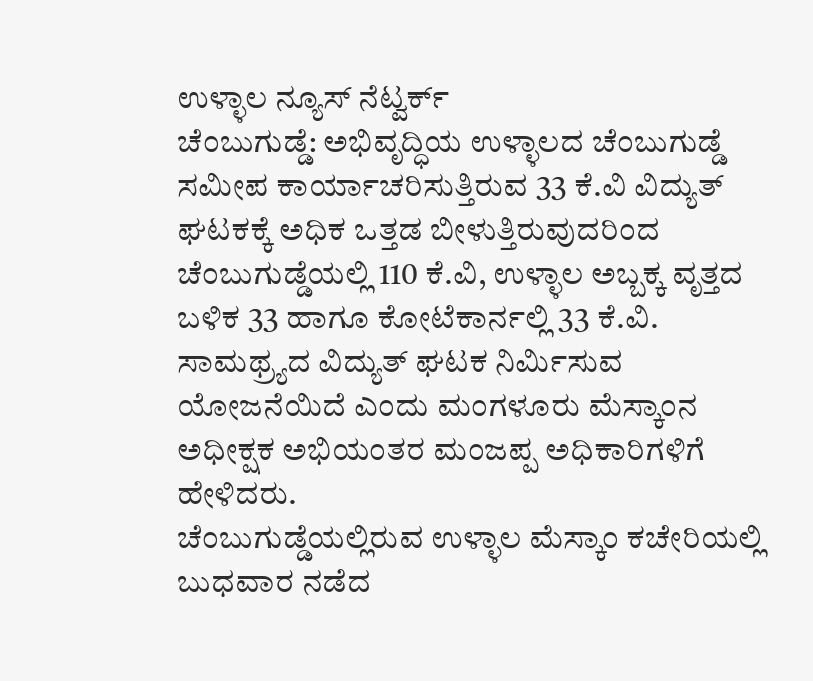ಉಳ್ಳಾಲ ನ್ಯೂಸ್ ನೆಟ್ವರ್ಕ್
ಚೆಂಬುಗುಡ್ಡೆ: ಅಭಿವೃದ್ಧಿಯ ಉಳ್ಳಾಲದ ಚೆಂಬುಗುಡ್ಡೆ ಸಮೀಪ ಕಾರ್ಯಾಚರಿಸುತ್ತಿರುವ 33 ಕೆ.ವಿ ವಿದ್ಯುತ್ ಘಟಕಕ್ಕೆ ಅಧಿಕ ಒತ್ತಡ ಬೀಳುತ್ತಿರುವುದರಿಂದ ಚೆಂಬುಗುಡ್ಡೆಯಲ್ಲಿ 110 ಕೆ.ವಿ, ಉಳ್ಳಾಲ ಅಬ್ಬಕ್ಕ ವೃತ್ತದ ಬಳಿಕ 33 ಹಾಗೂ ಕೋಟೆಕಾರ್ನಲ್ಲಿ 33 ಕೆ.ವಿ. ಸಾಮಥ್ರ್ಯದ ವಿದ್ಯುತ್ ಘಟಕ ನಿರ್ಮಿಸುವ ಯೋಜನೆಯಿದೆ ಎಂದು ಮಂಗಳೂರು ಮೆಸ್ಕಾಂನ ಅಧೀಕ್ಷಕ ಅಭಿಯಂತರ ಮಂಜಪ್ಪ ಅಧಿಕಾರಿಗಳಿಗೆ ಹೇಳಿದರು.
ಚೆಂಬುಗುಡ್ಡೆಯಲ್ಲಿರುವ ಉಳ್ಳಾಲ ಮೆಸ್ಕಾಂ ಕಚೇರಿಯಲ್ಲಿ ಬುಧವಾರ ನಡೆದ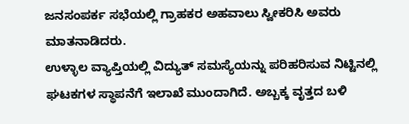ಜನಸಂಪರ್ಕ ಸಭೆಯಲ್ಲಿ ಗ್ರಾಹಕರ ಅಹವಾಲು ಸ್ವೀಕರಿಸಿ ಅವರು ಮಾತನಾಡಿದರು.
ಉಳ್ಳಾಲ ವ್ಯಾಪ್ತಿಯಲ್ಲಿ ವಿದ್ಯುತ್ ಸಮಸ್ಯೆಯನ್ನು ಪರಿಹರಿಸುವ ನಿಟ್ಟಿನಲ್ಲಿ ಘಟಕಗಳ ಸ್ಥಾಪನೆಗೆ ಇಲಾಖೆ ಮುಂದಾಗಿದೆ. ಅಬ್ಬಕ್ಕ ವೃತ್ತದ ಬಳಿ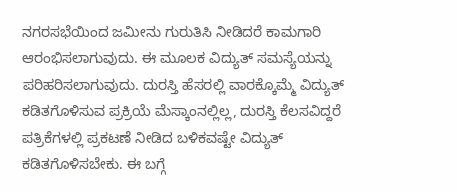ನಗರಸಭೆಯಿಂದ ಜಮೀನು ಗುರುತಿಸಿ ನೀಡಿದರೆ ಕಾಮಗಾರಿ ಆರಂಭಿಸಲಾಗುವುದು. ಈ ಮೂಲಕ ವಿದ್ಯುತ್ ಸಮಸ್ಯೆಯನ್ನು ಪರಿಹರಿಸಲಾಗುವುದು. ದುರಸ್ತಿ ಹೆಸರಲ್ಲಿ ವಾರಕ್ಕೊಮ್ಮೆ ವಿದ್ಯುತ್ ಕಡಿತಗೊಳಿಸುವ ಪ್ರಕ್ರಿಯೆ ಮೆಸ್ಕಾಂನಲ್ಲಿಲ್ಲ, ದುರಸ್ತಿ ಕೆಲಸವಿದ್ದರೆ ಪತ್ರಿಕೆಗಳಲ್ಲಿ ಪ್ರಕಟಣೆ ನೀಡಿದ ಬಳಿಕವಷ್ಟೇ ವಿದ್ಯುತ್ ಕಡಿತಗೊಳಿಸಬೇಕು. ಈ ಬಗ್ಗೆ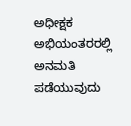ಅಧೀಕ್ಷಕ ಅಭಿಯಂತರರಲ್ಲಿ ಅನಮತಿ ಪಡೆಯುವುದು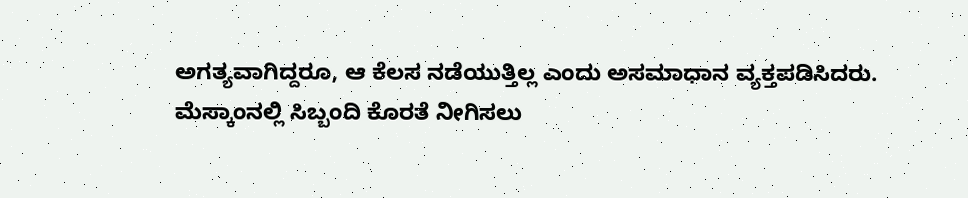ಅಗತ್ಯವಾಗಿದ್ದರೂ, ಆ ಕೆಲಸ ನಡೆಯುತ್ತಿಲ್ಲ ಎಂದು ಅಸಮಾಧಾನ ವ್ಯಕ್ತಪಡಿಸಿದರು.
ಮೆಸ್ಕಾಂನಲ್ಲಿ ಸಿಬ್ಬಂದಿ ಕೊರತೆ ನೀಗಿಸಲು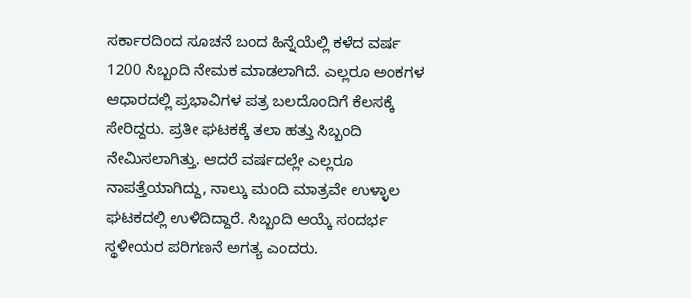ಸರ್ಕಾರದಿಂದ ಸೂಚನೆ ಬಂದ ಹಿನ್ನೆಯೆಲ್ಲಿ ಕಳೆದ ವರ್ಷ 1200 ಸಿಬ್ಬಂದಿ ನೇಮಕ ಮಾಡಲಾಗಿದೆ. ಎಲ್ಲರೂ ಅಂಕಗಳ ಆಧಾರದಲ್ಲಿ ಪ್ರಭಾವಿಗಳ ಪತ್ರ ಬಲದೊಂದಿಗೆ ಕೆಲಸಕ್ಕೆ ಸೇರಿದ್ದರು. ಪ್ರತೀ ಘಟಕಕ್ಕೆ ತಲಾ ಹತ್ತು ಸಿಬ್ಬಂದಿ ನೇಮಿಸಲಾಗಿತ್ತು. ಆದರೆ ವರ್ಷದಲ್ಲೇ ಎಲ್ಲರೂ ನಾಪತ್ತೆಯಾಗಿದ್ದು, ನಾಲ್ಕು ಮಂದಿ ಮಾತ್ರವೇ ಉಳ್ಳಾಲ ಘಟಕದಲ್ಲಿ ಉಳಿದಿದ್ದಾರೆ. ಸಿಬ್ಬಂದಿ ಆಯ್ಕೆ ಸಂದರ್ಭ ಸ್ಥಳೀಯರ ಪರಿಗಣನೆ ಅಗತ್ಯ ಎಂದರು.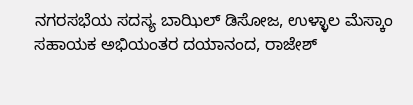ನಗರಸಭೆಯ ಸದಸ್ಯ ಬಾಝಿಲ್ ಡಿಸೋಜ, ಉಳ್ಳಾಲ ಮೆಸ್ಕಾಂ ಸಹಾಯಕ ಅಭಿಯಂತರ ದಯಾನಂದ, ರಾಜೇಶ್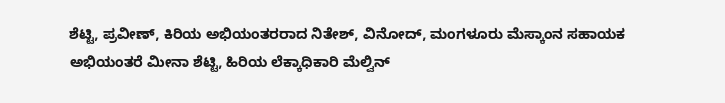ಶೆಟ್ಟಿ, ಪ್ರವೀಣ್, ಕಿರಿಯ ಅಭಿಯಂತರರಾದ ನಿತೇಶ್, ವಿನೋದ್, ಮಂಗಳೂರು ಮೆಸ್ಕಾಂನ ಸಹಾಯಕ ಅಭಿಯಂತರೆ ಮೀನಾ ಶೆಟ್ಟಿ, ಹಿರಿಯ ಲೆಕ್ಕಾಧಿಕಾರಿ ಮೆಲ್ವಿನ್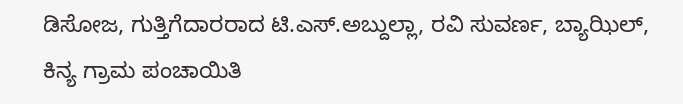ಡಿಸೋಜ, ಗುತ್ತಿಗೆದಾರರಾದ ಟಿ.ಎಸ್.ಅಬ್ದುಲ್ಲಾ, ರವಿ ಸುವರ್ಣ, ಬ್ಯಾಝಿಲ್, ಕಿನ್ಯ ಗ್ರಾಮ ಪಂಚಾಯಿತಿ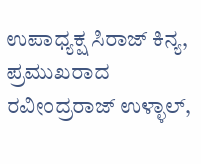ಉಪಾಧ್ಯಕ್ಷ ಸಿರಾಜ್ ಕಿನ್ಯ, ಪ್ರಮುಖರಾದ ರವೀಂದ್ರರಾಜ್ ಉಳ್ಳಾಲ್,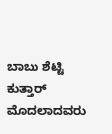ಬಾಬು ಶೆಟ್ಟಿ ಕುತ್ತಾರ್ ಮೊದಲಾದವರು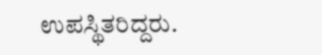ಉಪಸ್ಥಿತರಿದ್ದರು.